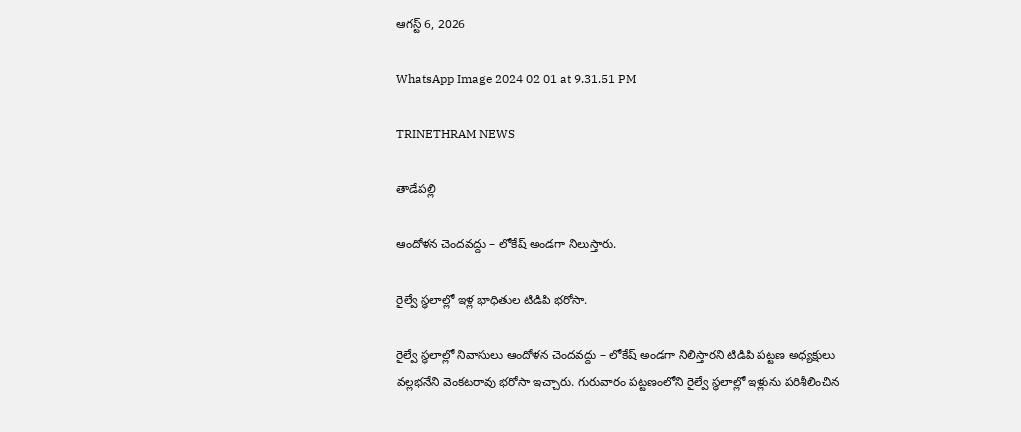ఆగస్ట్ 6, 2026

WhatsApp Image 2024 02 01 at 9.31.51 PM

TRINETHRAM NEWS

తాడేపల్లి

ఆందోళన చెందవద్దు – లోకేష్ అండగా నిలుస్తారు.

రైల్వే స్ధలాల్లో ఇళ్ల భాధితుల టిడిపి భరోసా.

రైల్వే స్ధలాల్లో నివాసులు ఆందోళన చెందవద్దు – లోకేష్ అండగా నిలిస్తారని టిడిపి పట్టణ అధ్యక్షులు వల్లభనేని వెంకటరావు భరోసా ఇచ్చారు. గురువారం పట్టణంలోని రైల్వే స్ధలాల్లో ఇళ్లును పరిశీలించిన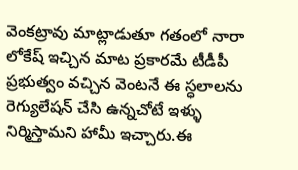వెంకట్రావు మాట్లాడుతూ గతంలో నారా లోకేష్ ఇచ్చిన మాట ప్రకారమే టీడీపీ ప్రభుత్వం వచ్చిన వెంటనే ఈ స్ధలాలను రెగ్యులేషన్ చేసి ఉన్నచోటే ఇళ్ళు నిర్మిస్తామని హామీ ఇచ్చారు.ఈ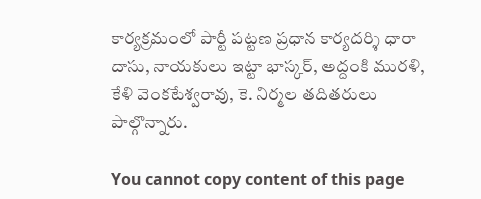కార్యక్రమంలో పార్టీ పట్టణ ప్రధాన కార్యదర్శి ధారా దాసు, నాయకులు ఇట్టా భాస్కర్, అద్దంకి మురళి, కేళి వెంకటేశ్వరావు, కె. నిర్మల తదితరులు పాల్గొన్నారు.

You cannot copy content of this page